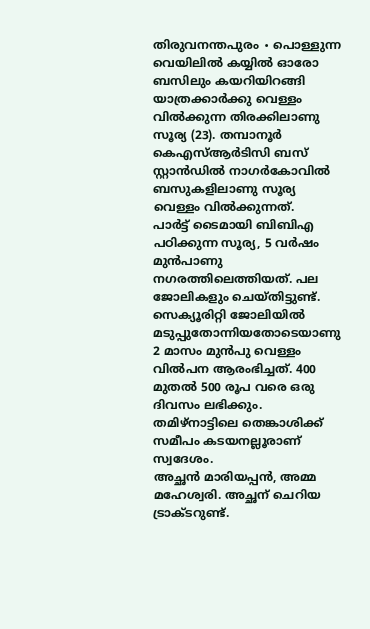തിരുവനന്തപുരം ∙ പൊള്ളുന്ന വെയിലിൽ കയ്യിൽ ഓരോ ബസിലും കയറിയിറങ്ങി യാത്രക്കാർക്കു വെള്ളം വിൽക്കുന്ന തിരക്കിലാണു സൂര്യ (23). തമ്പാനൂർ കെഎസ്ആർടിസി ബസ് സ്റ്റാൻഡിൽ നാഗർകോവിൽ ബസുകളിലാണു സൂര്യ വെള്ളം വിൽക്കുന്നത്.
പാർട്ട് ടൈമായി ബിബിഎ പഠിക്കുന്ന സൂര്യ, 5 വർഷം മുൻപാണു നഗരത്തിലെത്തിയത്. പല ജോലികളും ചെയ്തിട്ടുണ്ട്.
സെക്യൂരിറ്റി ജോലിയിൽ മടുപ്പുതോന്നിയതോടെയാണു 2 മാസം മുൻപു വെള്ളം വിൽപന ആരംഭിച്ചത്. 400 മുതൽ 500 രൂപ വരെ ഒരു ദിവസം ലഭിക്കും.
തമിഴ്നാട്ടിലെ തെങ്കാശിക്ക് സമീപം കടയനല്ലൂരാണ് സ്വദേശം.
അച്ഛൻ മാരിയപ്പൻ, അമ്മ മഹേശ്വരി. അച്ഛന് ചെറിയ ട്രാക്ടറുണ്ട്.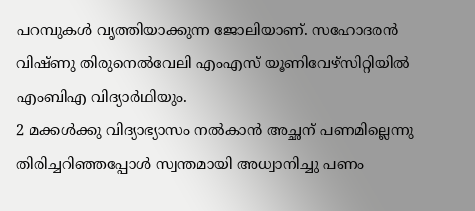പറമ്പുകൾ വൃത്തിയാക്കുന്ന ജോലിയാണ്. സഹോദരൻ വിഷ്ണു തിരുനെൽവേലി എംഎസ് യൂണിവേഴ്സിറ്റിയിൽ എംബിഎ വിദ്യാർഥിയും.
2 മക്കൾക്കു വിദ്യാഭ്യാസം നൽകാൻ അച്ഛന് പണമില്ലെന്നു തിരിച്ചറിഞ്ഞപ്പോൾ സ്വന്തമായി അധ്വാനിച്ചു പണം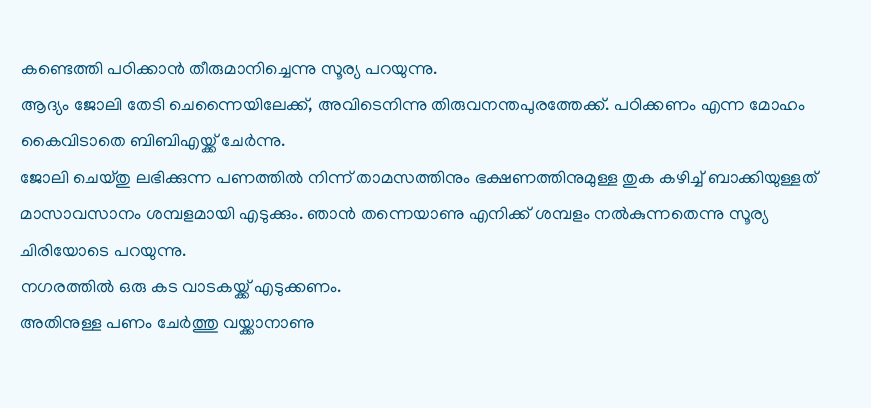കണ്ടെത്തി പഠിക്കാൻ തീരുമാനിച്ചെന്നു സൂര്യ പറയുന്നു.
ആദ്യം ജോലി തേടി ചെന്നൈയിലേക്ക്, അവിടെനിന്നു തിരുവനന്തപുരത്തേക്ക്. പഠിക്കണം എന്ന മോഹം കൈവിടാതെ ബിബിഎയ്ക്ക് ചേർന്നു.
ജോലി ചെയ്തു ലഭിക്കുന്ന പണത്തിൽ നിന്ന് താമസത്തിനും ഭക്ഷണത്തിനുമുള്ള തുക കഴിച്ച് ബാക്കിയുള്ളത് മാസാവസാനം ശമ്പളമായി എടുക്കും. ഞാൻ തന്നെയാണു എനിക്ക് ശമ്പളം നൽകുന്നതെന്നു സൂര്യ ചിരിയോടെ പറയുന്നു.
നഗരത്തിൽ ഒരു കട വാടകയ്ക്ക് എടുക്കണം.
അതിനുള്ള പണം ചേർത്തു വയ്ക്കാനാണു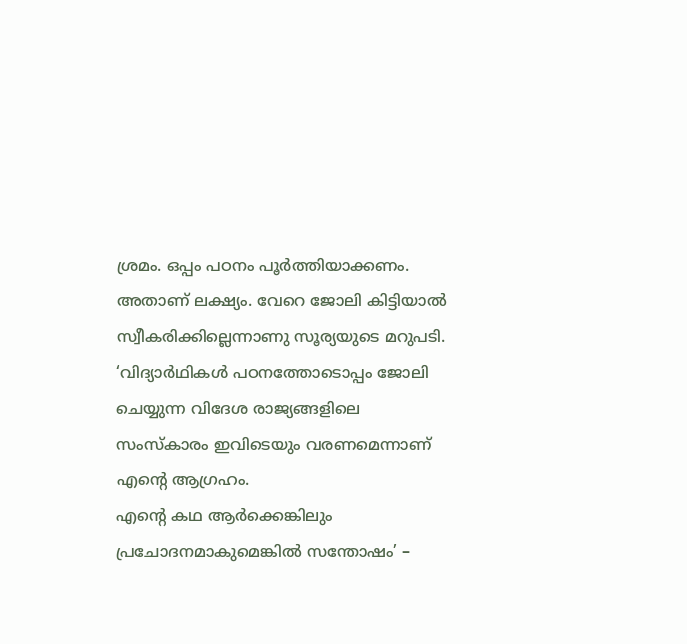ശ്രമം. ഒപ്പം പഠനം പൂർത്തിയാക്കണം.
അതാണ് ലക്ഷ്യം. വേറെ ജോലി കിട്ടിയാൽ സ്വീകരിക്കില്ലെന്നാണു സൂര്യയുടെ മറുപടി.
‘വിദ്യാർഥികൾ പഠനത്തോടൊപ്പം ജോലി ചെയ്യുന്ന വിദേശ രാജ്യങ്ങളിലെ സംസ്കാരം ഇവിടെയും വരണമെന്നാണ് എന്റെ ആഗ്രഹം.
എന്റെ കഥ ആർക്കെങ്കിലും പ്രചോദനമാകുമെങ്കിൽ സന്തോഷം’ –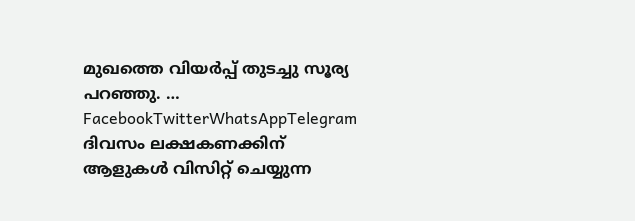മുഖത്തെ വിയർപ്പ് തുടച്ചു സൂര്യ പറഞ്ഞു. … FacebookTwitterWhatsAppTelegram
ദിവസം ലക്ഷകണക്കിന് ആളുകൾ വിസിറ്റ് ചെയ്യുന്ന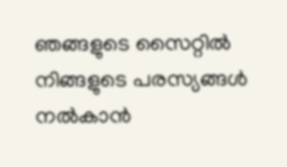ഞങ്ങളുടെ സൈറ്റിൽ നിങ്ങളുടെ പരസ്യങ്ങൾ നൽകാൻ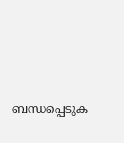ബന്ധപ്പെടുക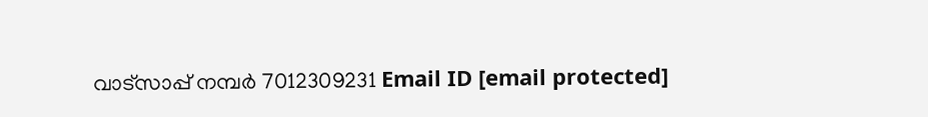വാട്സാപ്പ് നമ്പർ 7012309231 Email ID [email protected]